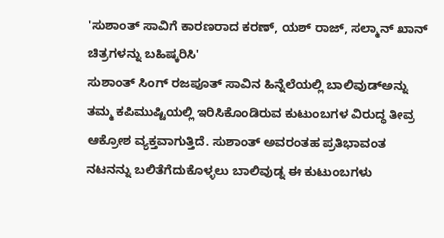'ಸುಶಾಂತ್ ಸಾವಿಗೆ ಕಾರಣರಾದ ಕರಣ್, ಯಶ್ ರಾಜ್, ಸಲ್ಮಾನ್ ಖಾನ್ ಚಿತ್ರಗಳನ್ನು ಬಹಿಷ್ಕರಿಸಿ'
ಸುಶಾಂತ್ ಸಿಂಗ್ ರಜಪೂತ್ ಸಾವಿನ ಹಿನ್ನೆಲೆಯಲ್ಲಿ ಬಾಲಿವುಡ್ಅನ್ನು ತಮ್ಮ ಕಪಿಮುಷ್ಟಿಯಲ್ಲಿ ಇರಿಸಿಕೊಂಡಿರುವ ಕುಟುಂಬಗಳ ವಿರುದ್ಧ ತೀವ್ರ ಆಕ್ರೋಶ ವ್ಯಕ್ತವಾಗುತ್ತಿದೆ. ಸುಶಾಂತ್ ಅವರಂತಹ ಪ್ರತಿಭಾವಂತ ನಟನನ್ನು ಬಲಿತೆಗೆದುಕೊಳ್ಳಲು ಬಾಲಿವುಡ್ನ ಈ ಕುಟುಂಬಗಳು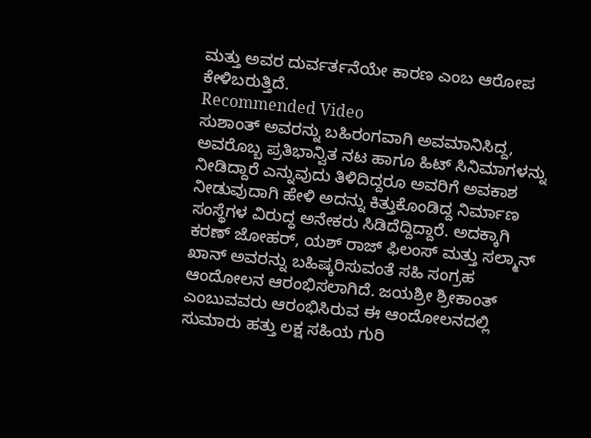ಮತ್ತು ಅವರ ದುರ್ವರ್ತನೆಯೇ ಕಾರಣ ಎಂಬ ಆರೋಪ ಕೇಳಿಬರುತ್ತಿದೆ.
Recommended Video
ಸುಶಾಂತ್ ಅವರನ್ನು ಬಹಿರಂಗವಾಗಿ ಅವಮಾನಿಸಿದ್ದ, ಅವರೊಬ್ಬ ಪ್ರತಿಭಾನ್ವಿತ ನಟ ಹಾಗೂ ಹಿಟ್ ಸಿನಿಮಾಗಳನ್ನು ನೀಡಿದ್ದಾರೆ ಎನ್ನುವುದು ತಿಳಿದಿದ್ದರೂ ಅವರಿಗೆ ಅವಕಾಶ ನೀಡುವುದಾಗಿ ಹೇಳಿ ಅದನ್ನು ಕಿತ್ತುಕೊಂಡಿದ್ದ ನಿರ್ಮಾಣ ಸಂಸ್ಥೆಗಳ ವಿರುದ್ಧ ಅನೇಕರು ಸಿಡಿದೆದ್ದಿದ್ದಾರೆ. ಅದಕ್ಕಾಗಿ ಕರಣ್ ಜೋಹರ್, ಯಶ್ ರಾಜ್ ಫಿಲಂಸ್ ಮತ್ತು ಸಲ್ಮಾನ್ ಖಾನ್ ಅವರನ್ನು ಬಹಿಷ್ಕರಿಸುವಂತೆ ಸಹಿ ಸಂಗ್ರಹ ಆಂದೋಲನ ಆರಂಭಿಸಲಾಗಿದೆ. ಜಯಶ್ರೀ ಶ್ರೀಕಾಂತ್ ಎಂಬುವವರು ಆರಂಭಿಸಿರುವ ಈ ಆಂದೋಲನದಲ್ಲಿ ಸುಮಾರು ಹತ್ತು ಲಕ್ಷ ಸಹಿಯ ಗುರಿ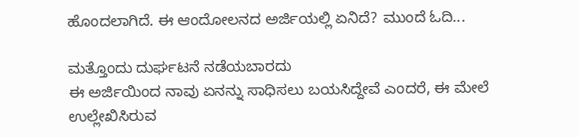ಹೊಂದಲಾಗಿದೆ. ಈ ಆಂದೋಲನದ ಅರ್ಜಿಯಲ್ಲಿ ಏನಿದೆ? ಮುಂದೆ ಓದಿ...

ಮತ್ತೊಂದು ದುರ್ಘಟನೆ ನಡೆಯಬಾರದು
ಈ ಅರ್ಜಿಯಿಂದ ನಾವು ಏನನ್ನು ಸಾಧಿಸಲು ಬಯಸಿದ್ದೇವೆ ಎಂದರೆ, ಈ ಮೇಲೆ ಉಲ್ಲೇಖಿಸಿರುವ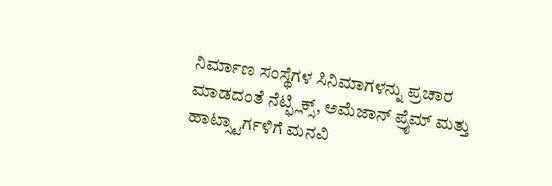ನಿರ್ಮಾಣ ಸಂಸ್ಥೆಗಳ ಸಿನಿಮಾಗಳನ್ನು ಪ್ರಚಾರ ಮಾಡದಂತೆ ನೆಟ್ಫ್ಲಿಕ್ಸ್, ಅಮೆಜಾನ್ ಪ್ರೈಮ್ ಮತ್ತು ಹಾಟ್ಸ್ಟಾರ್ಗಳಿಗೆ ಮನವಿ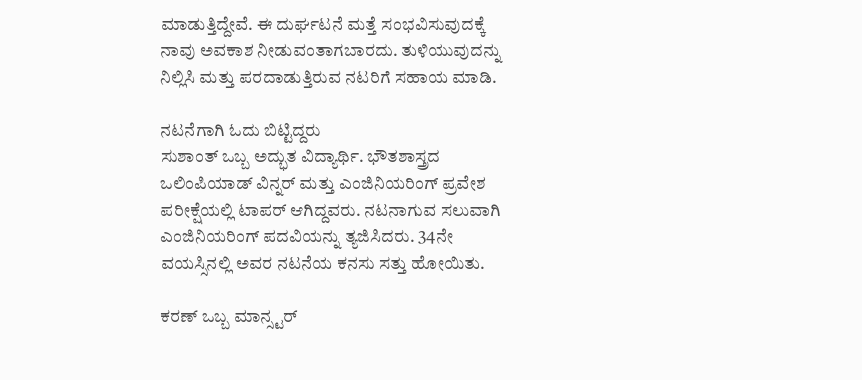ಮಾಡುತ್ತಿದ್ದೇವೆ. ಈ ದುರ್ಘಟನೆ ಮತ್ತೆ ಸಂಭವಿಸುವುದಕ್ಕೆ ನಾವು ಅವಕಾಶ ನೀಡುವಂತಾಗಬಾರದು. ತುಳಿಯುವುದನ್ನು ನಿಲ್ಲಿಸಿ ಮತ್ತು ಪರದಾಡುತ್ತಿರುವ ನಟರಿಗೆ ಸಹಾಯ ಮಾಡಿ.

ನಟನೆಗಾಗಿ ಓದು ಬಿಟ್ಟಿದ್ದರು
ಸುಶಾಂತ್ ಒಬ್ಬ ಅದ್ಭುತ ವಿದ್ಯಾರ್ಥಿ. ಭೌತಶಾಸ್ತ್ರದ ಒಲಿಂಪಿಯಾಡ್ ವಿನ್ನರ್ ಮತ್ತು ಎಂಜಿನಿಯರಿಂಗ್ ಪ್ರವೇಶ ಪರೀಕ್ಷೆಯಲ್ಲಿ ಟಾಪರ್ ಆಗಿದ್ದವರು. ನಟನಾಗುವ ಸಲುವಾಗಿ ಎಂಜಿನಿಯರಿಂಗ್ ಪದವಿಯನ್ನು ತ್ಯಜಿಸಿದರು. 34ನೇ ವಯಸ್ಸಿನಲ್ಲಿ ಅವರ ನಟನೆಯ ಕನಸು ಸತ್ತು ಹೋಯಿತು.

ಕರಣ್ ಒಬ್ಬ ಮಾನ್ಸ್ಟರ್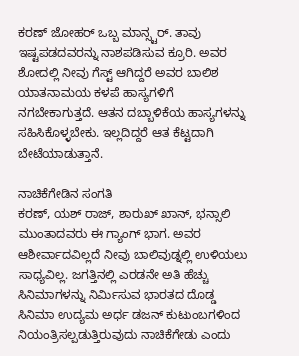ಕರಣ್ ಜೋಹರ್ ಒಬ್ಬ ಮಾನ್ಸ್ಟರ್. ತಾವು ಇಷ್ಟಪಡದವರನ್ನು ನಾಶಪಡಿಸುವ ಕ್ರೂರಿ. ಅವರ ಶೋದಲ್ಲಿ ನೀವು ಗೆಸ್ಟ್ ಆಗಿದ್ದರೆ ಅವರ ಬಾಲಿಶ ಯಾತನಾಮಯ ಕಳಪೆ ಹಾಸ್ಯಗಳಿಗೆ ನಗಬೇಕಾಗುತ್ತದೆ. ಆತನ ದಬ್ಬಾಳಿಕೆಯ ಹಾಸ್ಯಗಳನ್ನು ಸಹಿಸಿಕೊಳ್ಳಬೇಕು. ಇಲ್ಲದಿದ್ದರೆ ಆತ ಕೆಟ್ಟದಾಗಿ ಬೇಟೆಯಾಡುತ್ತಾನೆ.

ನಾಚಿಕೆಗೇಡಿನ ಸಂಗತಿ
ಕರಣ್, ಯಶ್ ರಾಜ್, ಶಾರುಖ್ ಖಾನ್, ಭನ್ಸಾಲಿ ಮುಂತಾದವರು ಈ ಗ್ಯಾಂಗ್ ಭಾಗ. ಅವರ ಆಶೀರ್ವಾದವಿಲ್ಲದೆ ನೀವು ಬಾಲಿವುಡ್ನಲ್ಲಿ ಉಳಿಯಲು ಸಾಧ್ಯವಿಲ್ಲ. ಜಗತ್ತಿನಲ್ಲಿ ಎರಡನೇ ಅತಿ ಹೆಚ್ಚು ಸಿನಿಮಾಗಳನ್ನು ನಿರ್ಮಿಸುವ ಭಾರತದ ದೊಡ್ಡ ಸಿನಿಮಾ ಉದ್ಯಮ ಅರ್ಧ ಡಜನ್ ಕುಟುಂಬಗಳಿಂದ ನಿಯಂತ್ರಿಸಲ್ಪಡುತ್ತಿರುವುದು ನಾಚಿಕೆಗೇಡು ಎಂದು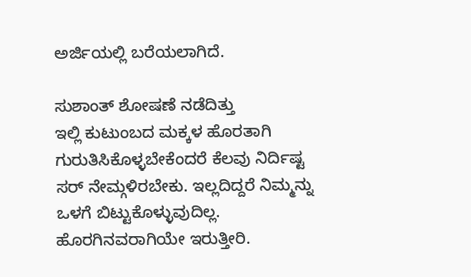ಅರ್ಜಿಯಲ್ಲಿ ಬರೆಯಲಾಗಿದೆ.

ಸುಶಾಂತ್ ಶೋಷಣೆ ನಡೆದಿತ್ತು
ಇಲ್ಲಿ ಕುಟುಂಬದ ಮಕ್ಕಳ ಹೊರತಾಗಿ ಗುರುತಿಸಿಕೊಳ್ಳಬೇಕೆಂದರೆ ಕೆಲವು ನಿರ್ದಿಷ್ಟ ಸರ್ ನೇಮ್ಗಳಿರಬೇಕು. ಇಲ್ಲದಿದ್ದರೆ ನಿಮ್ಮನ್ನು ಒಳಗೆ ಬಿಟ್ಟುಕೊಳ್ಳುವುದಿಲ್ಲ. ಹೊರಗಿನವರಾಗಿಯೇ ಇರುತ್ತೀರಿ.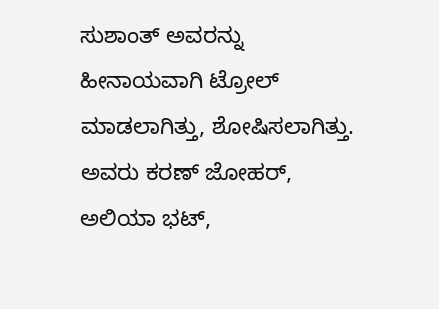ಸುಶಾಂತ್ ಅವರನ್ನು ಹೀನಾಯವಾಗಿ ಟ್ರೋಲ್ ಮಾಡಲಾಗಿತ್ತು, ಶೋಷಿಸಲಾಗಿತ್ತು. ಅವರು ಕರಣ್ ಜೋಹರ್, ಅಲಿಯಾ ಭಟ್,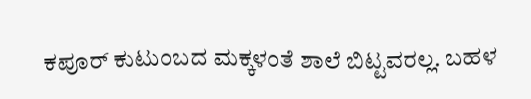ಕಪೂರ್ ಕುಟುಂಬದ ಮಕ್ಕಳಂತೆ ಶಾಲೆ ಬಿಟ್ಟವರಲ್ಲ. ಬಹಳ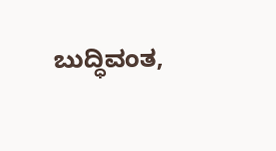ಬುದ್ಧಿವಂತ,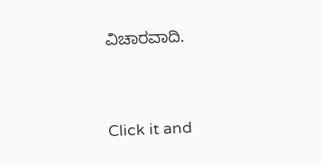ವಿಚಾರವಾದಿ.


Click it and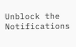Unblock the Notifications